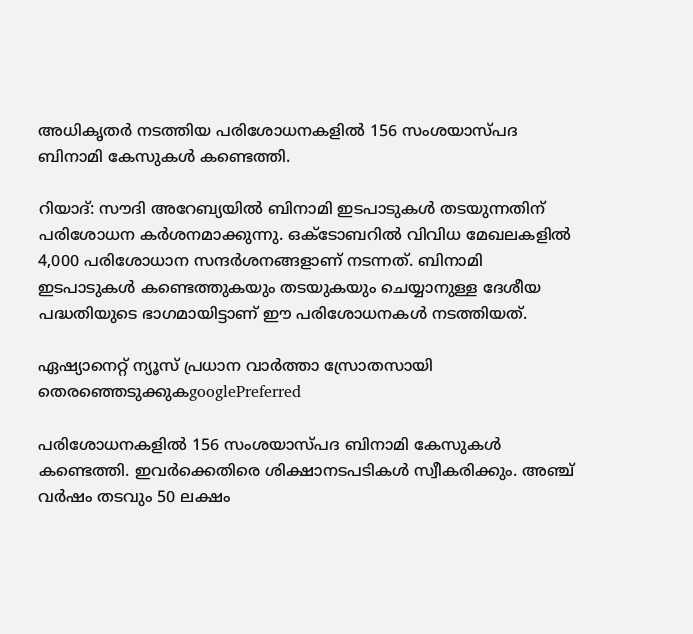അധികൃതര്‍ നടത്തിയ പരിശോധനകളില്‍ 156 സംശയാസ്പദ ബിനാമി കേസുകൾ കണ്ടെത്തി.

റിയാദ്: സൗദി അറേബ്യയില്‍ ബിനാമി ഇടപാടുകൾ തടയുന്നതിന് പരിശോധന കര്‍ശനമാക്കുന്നു. ഒക്ടോബറിൽ വിവിധ മേഖലകളിൽ 4,000 പരിശോധാന സന്ദർശനങ്ങളാണ് നടന്നത്. ബിനാമി ഇടപാടുകൾ കണ്ടെത്തുകയും തടയുകയും ചെയ്യാനുള്ള ദേശീയ പദ്ധതിയുടെ ഭാഗമായിട്ടാണ് ഈ പരിശോധനകൾ നടത്തിയത്.

ഏഷ്യാനെറ്റ് ന്യൂസ് പ്രധാന വാർത്താ സ്രോതസായി തെരഞ്ഞെടുക്കുകgooglePreferred

പരിശോധനകളില്‍ 156 സംശയാസ്പദ ബിനാമി കേസുകൾ കണ്ടെത്തി. ഇവർക്കെതിരെ ശിക്ഷാനടപടികൾ സ്വീകരിക്കും. അഞ്ച് വർഷം തടവും 50 ലക്ഷം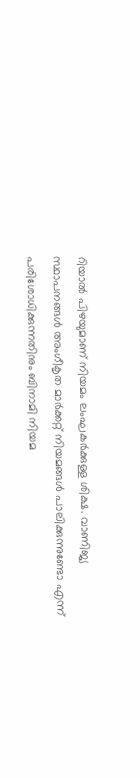റിയാൽ പിഴയുമാണ് നിയമം ലംഘകര്‍ക്കുള്ള ശിക്ഷ. വാണിജ്യ സ്ഥാപനങ്ങൾ അംഗീകൃത മാർക്കറ്റ് നിയമങ്ങൾ പാലിക്കുന്നുണ്ടോ എന്ന് പരിശോധിക്കുന്നതിനും ബിനാമി നിയമ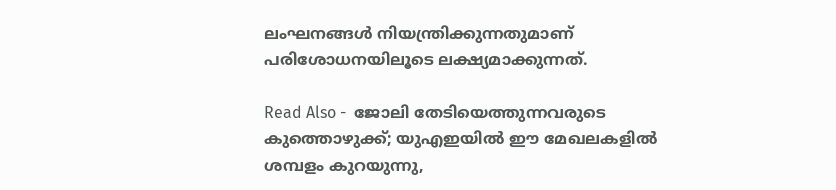ലംഘനങ്ങൾ നിയന്ത്രിക്കുന്നതുമാണ് പരിശോധനയിലൂടെ ലക്ഷ്യമാക്കുന്നത്.

Read Also -  ജോലി തേടിയെത്തുന്നവരുടെ കുത്തൊഴുക്ക്; യുഎഇയിൽ ഈ മേഖലകളിൽ ശമ്പളം കുറയുന്നു,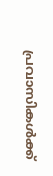പ്രവാസികൾക്ക്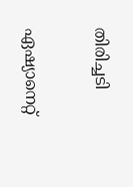തിരിച്ചടി

ഏഷ്യാനെറ്റ്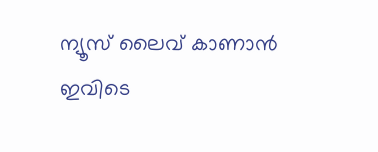ന്യൂസ് ലൈവ് കാണാന്‍ ഇവിടെ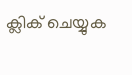ക്ലിക് ചെയ്യുക